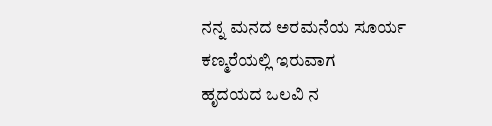ನನ್ನ ಮನದ ಅರಮನೆಯ ಸೂರ್ಯ ಕಣ್ಮರೆಯಲ್ಲಿ ಇರುವಾಗ
ಹೃದಯದ ಒಲವಿ ನ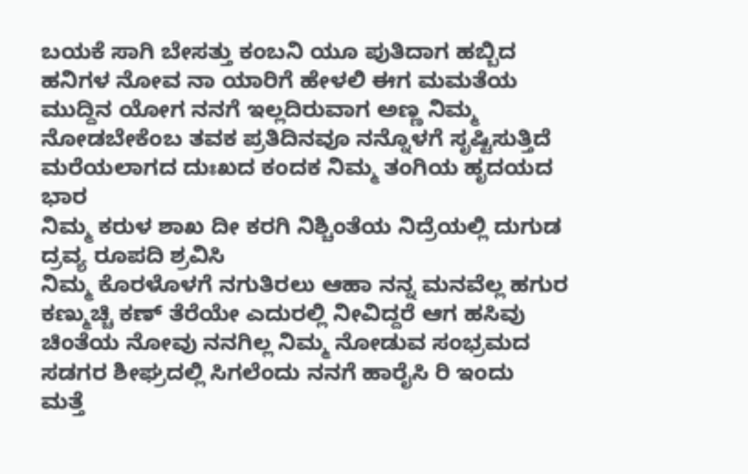ಬಯಕೆ ಸಾಗಿ ಬೇಸತ್ತು ಕಂಬನಿ ಯೂ ಪುತಿದಾಗ ಹಬ್ಬಿದ ಹನಿಗಳ ನೋವ ನಾ ಯಾರಿಗೆ ಹೇಳಲಿ ಈಗ ಮಮತೆಯ ಮುದ್ದಿನ ಯೋಗ ನನಗೆ ಇಲ್ಲದಿರುವಾಗ ಅಣ್ಣ ನಿಮ್ಮ ನೋಡಬೇಕೆಂಬ ತವಕ ಪ್ರತಿದಿನವೂ ನನ್ನೊಳಗೆ ಸೃಷ್ಟಿಸುತ್ತಿದೆ ಮರೆಯಲಾಗದ ದುಃಖದ ಕಂದಕ ನಿಮ್ಮ ತಂಗಿಯ ಹೃದಯದ ಭಾರ
ನಿಮ್ಮ ಕರುಳ ಶಾಖ ದೀ ಕರಗಿ ನಿಶ್ಚಿಂತೆಯ ನಿದ್ರೆಯಲ್ಲಿ ದುಗುಡ ದ್ರವ್ಯ ರೂಪದಿ ಶ್ರವಿಸಿ
ನಿಮ್ಮ ಕೊರಳೊಳಗೆ ನಗುತಿರಲು ಆಹಾ ನನ್ನ ಮನವೆಲ್ಲ ಹಗುರ ಕಣ್ಮುಚ್ಚಿ ಕಣ್ ತೆರೆಯೇ ಎದುರಲ್ಲಿ ನೀವಿದ್ದರೆ ಆಗ ಹಸಿವು ಚಿಂತೆಯ ನೋವು ನನಗಿಲ್ಲ ನಿಮ್ಮ ನೋಡುವ ಸಂಭ್ರಮದ ಸಡಗರ ಶೀಘ್ರದಲ್ಲಿ ಸಿಗಲೆಂದು ನನಗೆ ಹಾರೈಸಿ ರಿ ಇಂದು
ಮತ್ತೆ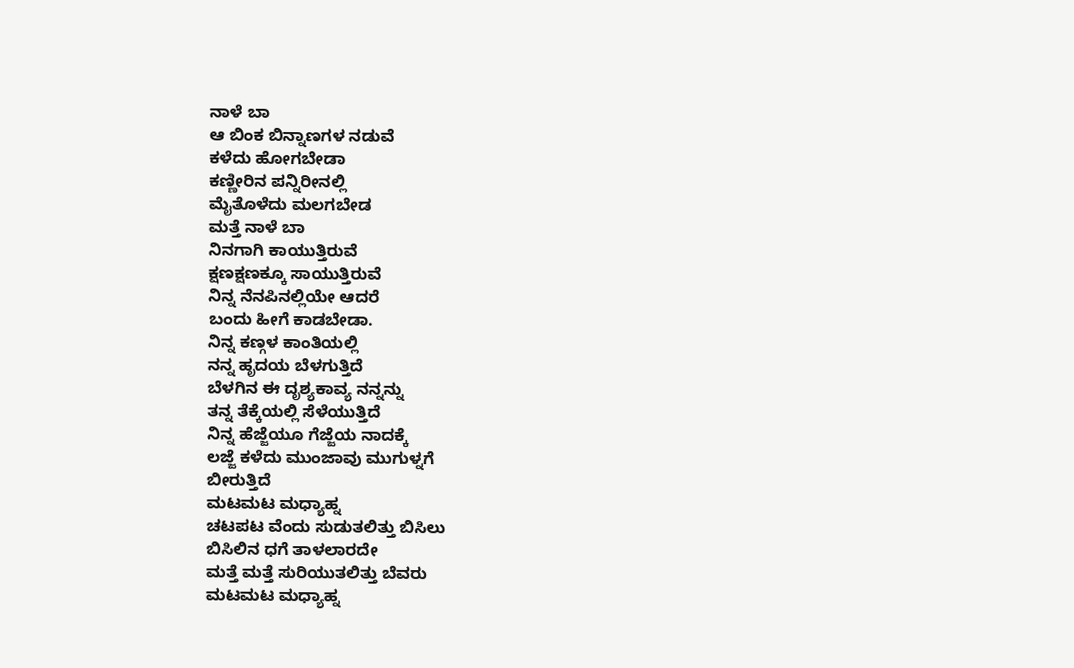ನಾಳೆ ಬಾ
ಆ ಬಿಂಕ ಬಿನ್ನಾಣಗಳ ನಡುವೆ
ಕಳೆದು ಹೋಗಬೇಡಾ
ಕಣ್ಣೀರಿನ ಪನ್ನಿರೀನಲ್ಲಿ
ಮೈತೊಳೆದು ಮಲಗಬೇಡ
ಮತ್ತೆ ನಾಳೆ ಬಾ
ನಿನಗಾಗಿ ಕಾಯುತ್ತಿರುವೆ
ಕ್ಷಣಕ್ಷಣಕ್ಕೂ ಸಾಯುತ್ತಿರುವೆ
ನಿನ್ನ ನೆನಪಿನಲ್ಲಿಯೇ ಆದರೆ
ಬಂದು ಹೀಗೆ ಕಾಡಬೇಡಾ.
ನಿನ್ನ ಕಣ್ಗಳ ಕಾಂತಿಯಲ್ಲಿ
ನನ್ನ ಹೃದಯ ಬೆಳಗುತ್ತಿದೆ
ಬೆಳಗಿನ ಈ ದೃಶ್ಯಕಾವ್ಯ ನನ್ನನ್ನು
ತನ್ನ ತೆಕ್ಕೆಯಲ್ಲಿ ಸೆಳೆಯುತ್ತಿದೆ
ನಿನ್ನ ಹೆಜ್ಜೆಯೂ ಗೆಜ್ಜೆಯ ನಾದಕ್ಕೆ
ಲಜ್ಜೆ ಕಳೆದು ಮುಂಜಾವು ಮುಗುಳ್ನಗೆ
ಬೀರುತ್ತಿದೆ
ಮಟಮಟ ಮಧ್ಯಾಹ್ನ
ಚಟಪಟ ವೆಂದು ಸುಡುತಲಿತ್ತು ಬಿಸಿಲು
ಬಿಸಿಲಿನ ಧಗೆ ತಾಳಲಾರದೇ
ಮತ್ತೆ ಮತ್ತೆ ಸುರಿಯುತಲಿತ್ತು ಬೆವರು
ಮಟಮಟ ಮಧ್ಯಾಹ್ನ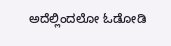ಅದೆಲ್ಲಿಂದಲೋ ಓಡೋಡಿ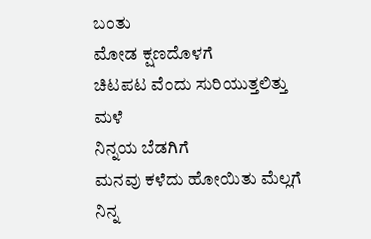ಬಂತು
ಮೋಡ ಕ್ಷಣದೊಳಗೆ
ಚಿಟಪಟ ವೆಂದು ಸುರಿಯುತ್ತಲಿತ್ತು
ಮಳೆ
ನಿನ್ನಯ ಬೆಡಗಿಗೆ
ಮನವು ಕಳೆದು ಹೋಯಿತು ಮೆಲ್ಲಗೆ
ನಿನ್ನ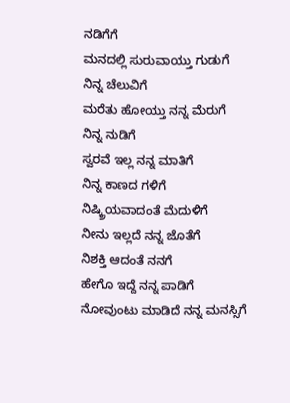ನಡಿಗೆಗೆ
ಮನದಲ್ಲಿ ಸುರುವಾಯ್ತು ಗುಡುಗೆ
ನಿನ್ನ ಚೆಲುವಿಗೆ
ಮರೆತು ಹೋಯ್ತು ನನ್ನ ಮೆರುಗೆ
ನಿನ್ನ ನುಡಿಗೆ
ಸ್ವರವೆ ಇಲ್ಲ ನನ್ನ ಮಾತಿಗೆ
ನಿನ್ನ ಕಾಣದ ಗಳಿಗೆ
ನಿಷ್ಕ್ರಿಯವಾದಂತೆ ಮೆದುಳಿಗೆ
ನೀನು ಇಲ್ಲದೆ ನನ್ನ ಜೊತೆಗೆ
ನಿಶಕ್ತಿ ಆದಂತೆ ನನಗೆ
ಹೇಗೊ ಇದ್ದೆ ನನ್ನ ಪಾಡಿಗೆ
ನೋವುಂಟು ಮಾಡಿದೆ ನನ್ನ ಮನಸ್ಸಿಗೆ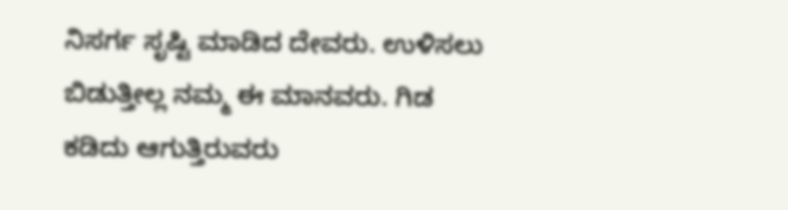ನಿಸರ್ಗ ಸೃಷ್ಟಿ ಮಾಡಿದ ದೇವರು. ಉಳಿಸಲು ಬಿಡುತ್ತೀಲ್ಲ ನಮ್ಮ ಈ ಮಾನವರು. ಗಿಡ ಕಡಿದು ಆಗುತ್ತಿರುವರು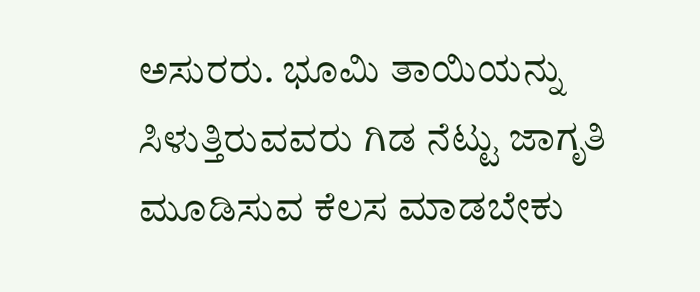ಅಸುರರು. ಭೂಮಿ ತಾಯಿಯನ್ನು ಸಿಳುತ್ತಿರುವವರು ಗಿಡ ನೆಟ್ಟು ಜಾಗೃತಿ ಮೂಡಿಸುವ ಕೆಲಸ ಮಾಡಬೇಕು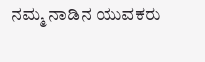ನಮ್ಮ ನಾಡಿನ ಯುವಕರು